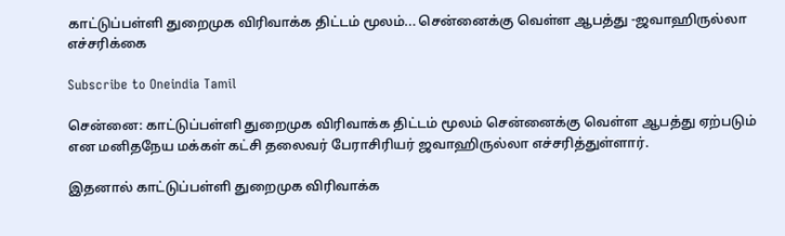காட்டுப்பள்ளி துறைமுக விரிவாக்க திட்டம் மூலம்... சென்னைக்கு வெள்ள ஆபத்து -ஜவாஹிருல்லா எச்சரிக்கை

Subscribe to Oneindia Tamil

சென்னை: காட்டுப்பள்ளி துறைமுக விரிவாக்க திட்டம் மூலம் சென்னைக்கு வெள்ள ஆபத்து ஏற்படும் என மனிதநேய மக்கள் கட்சி தலைவர் பேராசிரியர் ஜவாஹிருல்லா எச்சரித்துள்ளார்.

இதனால் காட்டுப்பள்ளி துறைமுக விரிவாக்க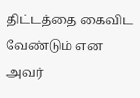திட்டத்தை கைவிட வேண்டும் என அவர்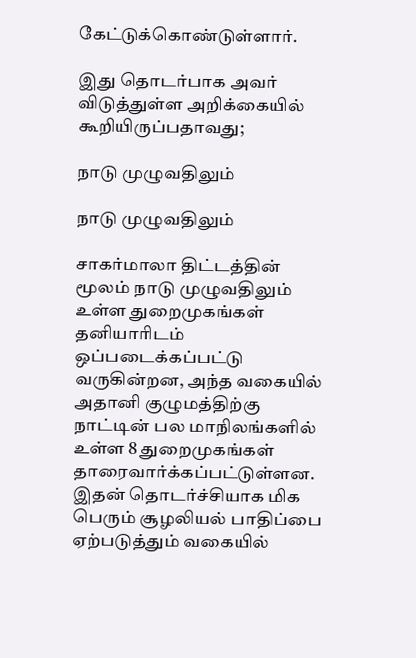கேட்டுக்கொண்டுள்ளார்.

இது தொடர்பாக அவர் விடுத்துள்ள அறிக்கையில் கூறியிருப்பதாவது;

நாடு முழுவதிலும்

நாடு முழுவதிலும்

சாகர்மாலா திட்டத்தின் மூலம் நாடு முழுவதிலும் உள்ள துறைமுகங்கள் தனியாரிடம் ஒப்படைக்கப்பட்டு வருகின்றன, அந்த வகையில் அதானி குழுமத்திற்கு நாட்டின் பல மாநிலங்களில் உள்ள 8 துறைமுகங்கள் தாரைவார்க்கப்பட்டுள்ளன. இதன் தொடர்ச்சியாக மிக பெரும் சூழலியல் பாதிப்பை ஏற்படுத்தும் வகையில்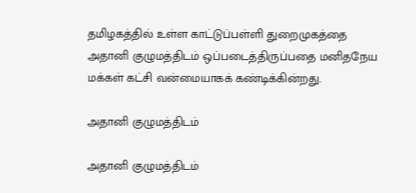தமிழகத்தில் உள்ள காட்டுப்பள்ளி துறைமுகத்தை அதானி குழுமத்திடம் ஒப்படைத்திருப்பதை மனிதநேய மக்கள் கட்சி வன்மையாகக் கண்டிக்கின்றது.

அதானி குழுமத்திடம்

அதானி குழுமத்திடம்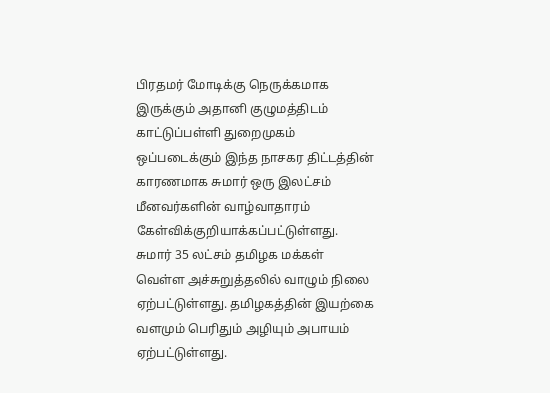பிரதமர் மோடிக்கு நெருக்கமாக இருக்கும் அதானி குழுமத்திடம் காட்டுப்பள்ளி துறைமுகம் ஒப்படைக்கும் இந்த நாசகர திட்டத்தின் காரணமாக சுமார் ஒரு இலட்சம் மீனவர்களின் வாழ்வாதாரம் கேள்விக்குறியாக்கப்பட்டுள்ளது. சுமார் 35 லட்சம் தமிழக மக்கள் வெள்ள அச்சுறுத்தலில் வாழும் நிலை ஏற்பட்டுள்ளது. தமிழகத்தின் இயற்கை வளமும் பெரிதும் அழியும் அபாயம் ஏற்பட்டுள்ளது.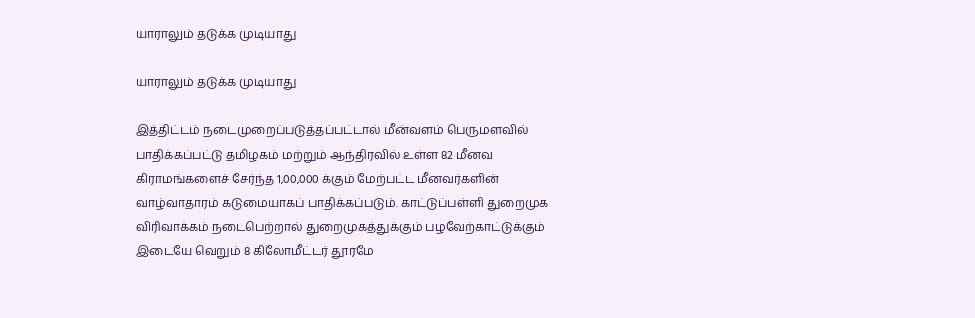யாராலும் தடுக்க முடியாது

யாராலும் தடுக்க முடியாது

இத்திட்டம் நடைமுறைப்படுத்தப்பட்டால் மீன்வளம் பெருமளவில் பாதிக்கப்பட்டு தமிழகம் மற்றும் ஆந்திரவில் உள்ள 82 மீனவ கிராமங்களைச் சேர்ந்த 1,00,000 க்கும் மேற்பட்ட மீனவர்களின் வாழ்வாதாரம் கடுமையாகப் பாதிக்கப்படும். காட்டுப்பள்ளி துறைமுக விரிவாக்கம் நடைபெற்றால் துறைமுகத்துக்கும் பழவேற்காட்டுக்கும் இடையே வெறும் 8 கிலோமீட்டர் தூரமே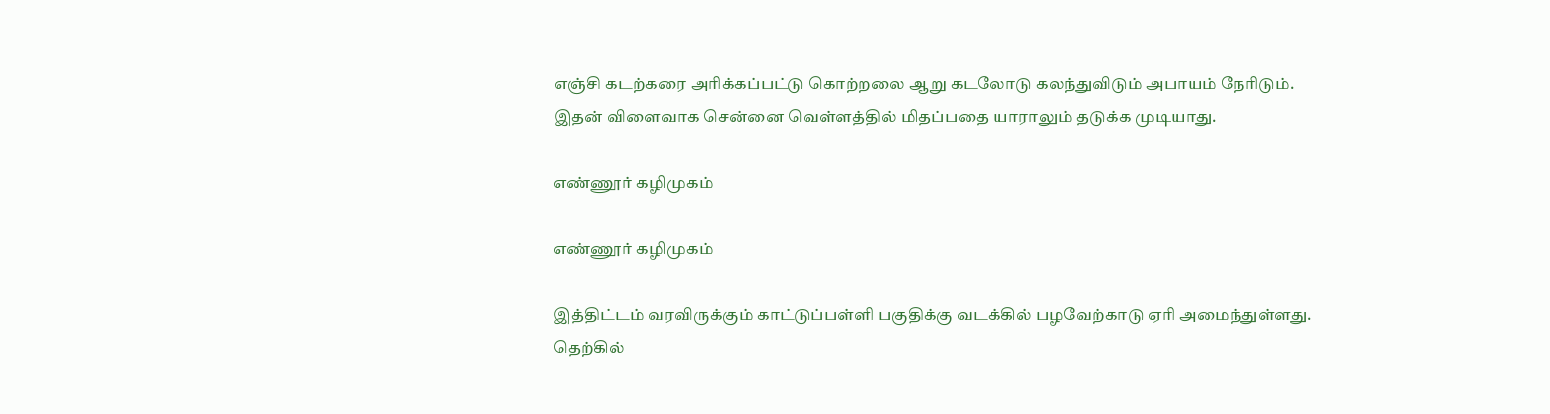எஞ்சி கடற்கரை அரிக்கப்பட்டு கொற்றலை ஆறு கடலோடு கலந்துவிடும் அபாயம் நேரிடும். இதன் விளைவாக சென்னை வெள்ளத்தில் மிதப்பதை யாராலும் தடுக்க முடியாது.

எண்ணூர் கழிமுகம்

எண்ணூர் கழிமுகம்

இத்திட்டம் வரவிருக்கும் காட்டுப்பள்ளி பகுதிக்கு வடக்கில் பழவேற்காடு ஏரி அமைந்துள்ளது. தெற்கில்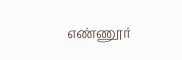எண்ணூர்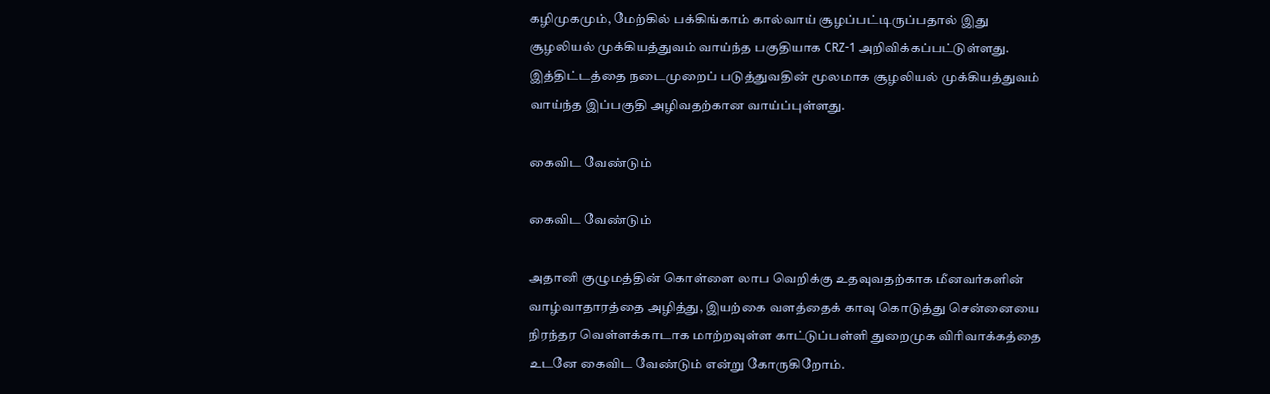கழிமுகமும், மேற்கில் பக்கிங்காம் கால்வாய் சூழப்பட்டிருப்பதால் இது சூழலியல் முக்கியத்துவம் வாய்ந்த பகுதியாக CRZ-1 அறிவிக்கப்பட்டுள்ளது. இத்திட்டத்தை நடைமுறைப் படுத்துவதின் மூலமாக சூழலியல் முக்கியத்துவம் வாய்ந்த இப்பகுதி அழிவதற்கான வாய்ப்புள்ளது.

கைவிட வேண்டும்

கைவிட வேண்டும்

அதானி குழுமத்தின் கொள்ளை லாப வெறிக்கு உதவுவதற்காக மீனவர்களின் வாழ்வாதாரத்தை அழித்து, இயற்கை வளத்தைக் காவு கொடுத்து சென்னையை நிரந்தர வெள்ளக்காடாக மாற்றவுள்ள காட்டுப்பள்ளி துறைமுக விரிவாக்கத்தை உடனே கைவிட வேண்டும் என்று கோருகிறோம்.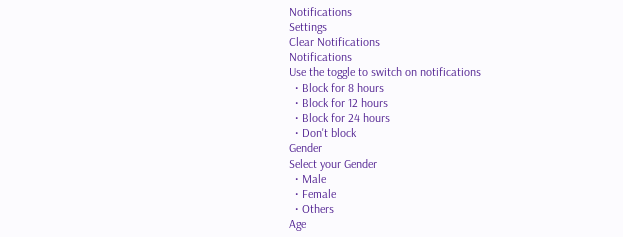Notifications
Settings
Clear Notifications
Notifications
Use the toggle to switch on notifications
  • Block for 8 hours
  • Block for 12 hours
  • Block for 24 hours
  • Don't block
Gender
Select your Gender
  • Male
  • Female
  • Others
Age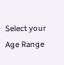Select your Age Range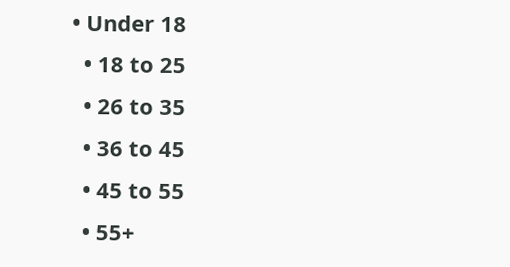• Under 18
  • 18 to 25
  • 26 to 35
  • 36 to 45
  • 45 to 55
  • 55+